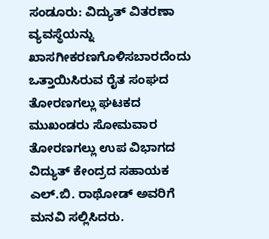ಸಂಡೂರು: ವಿದ್ಯುತ್ ವಿತರಣಾ ವ್ಯವಸ್ಥೆಯನ್ನು ಖಾಸಗೀಕರಣಗೊಳಿಸಬಾರದೆಂದು ಒತ್ತಾಯಿಸಿರುವ ರೈತ ಸಂಘದ ತೋರಣಗಲ್ಲು ಘಟಕದ ಮುಖಂಡರು ಸೋಮವಾರ ತೋರಣಗಲ್ಲು ಉಪ ವಿಭಾಗದ ವಿದ್ಯುತ್ ಕೇಂದ್ರದ ಸಹಾಯಕ ಎಲ್.ಬಿ. ರಾಥೋಡ್ ಅವರಿಗೆ ಮನವಿ ಸಲ್ಲಿಸಿದರು.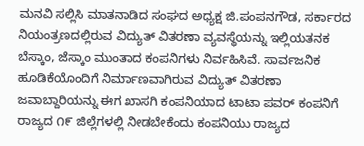ಮನವಿ ಸಲ್ಲಿಸಿ ಮಾತನಾಡಿದ ಸಂಘದ ಅಧ್ಯಕ್ಷ ಜಿ.ಪಂಪನಗೌಡ, ಸರ್ಕಾರದ ನಿಯಂತ್ರಣದಲ್ಲಿರುವ ವಿದ್ಯುತ್ ವಿತರಣಾ ವ್ಯವಸ್ಥೆಯನ್ನು ಇಲ್ಲಿಯತನಕ ಬೆಸ್ಕಾಂ, ಜೆಸ್ಕಾಂ ಮುಂತಾದ ಕಂಪನಿಗಳು ನಿರ್ವಹಿಸಿವೆ. ಸಾರ್ವಜನಿಕ ಹೂಡಿಕೆಯೊಂದಿಗೆ ನಿರ್ಮಾಣವಾಗಿರುವ ವಿದ್ಯುತ್ ವಿತರಣಾ ಜವಾಬ್ದಾರಿಯನ್ನು ಈಗ ಖಾಸಗಿ ಕಂಪನಿಯಾದ ಟಾಟಾ ಪವರ್ ಕಂಪನಿಗೆ ರಾಜ್ಯದ ೧೯ ಜಿಲ್ಲೆಗಳಲ್ಲಿ ನೀಡಬೇಕೆಂದು ಕಂಪನಿಯು ರಾಜ್ಯದ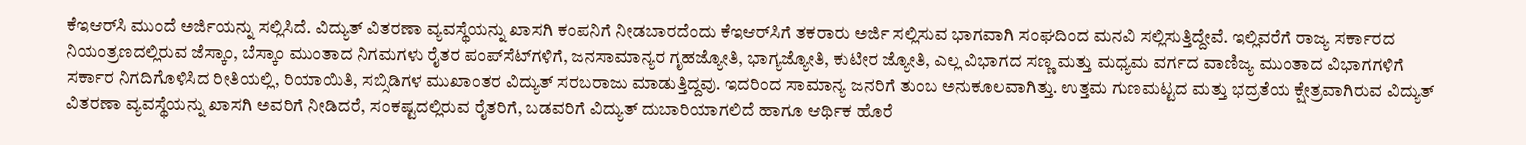ಕೆಇಆರ್‌ಸಿ ಮುಂದೆ ಅರ್ಜಿಯನ್ನು ಸಲ್ಲಿಸಿದೆ. ವಿದ್ಯುತ್ ವಿತರಣಾ ವ್ಯವಸ್ಥೆಯನ್ನು ಖಾಸಗಿ ಕಂಪನಿಗೆ ನೀಡಬಾರದೆಂದು ಕೆಇಆರ್‌ಸಿಗೆ ತಕರಾರು ಅರ್ಜಿ ಸಲ್ಲಿಸುವ ಭಾಗವಾಗಿ ಸಂಘದಿಂದ ಮನವಿ ಸಲ್ಲಿಸುತ್ತಿದ್ದೇವೆ. ಇಲ್ಲಿವರೆಗೆ ರಾಜ್ಯ ಸರ್ಕಾರದ ನಿಯಂತ್ರಣದಲ್ಲಿರುವ ಜೆಸ್ಕಾಂ, ಬೆಸ್ಕಾಂ ಮುಂತಾದ ನಿಗಮಗಳು ರೈತರ ಪಂಪ್‌ಸೆಟ್‌ಗಳಿಗೆ, ಜನಸಾಮಾನ್ಯರ ಗೃಹಜ್ಯೋತಿ, ಭಾಗ್ಯಜ್ಯೋತಿ, ಕುಟೀರ ಜ್ಯೋತಿ, ಎಲ್ಲ ವಿಭಾಗದ ಸಣ್ಣ ಮತ್ತು ಮಧ್ಯಮ ವರ್ಗದ ವಾಣಿಜ್ಯ ಮುಂತಾದ ವಿಭಾಗಗಳಿಗೆ ಸರ್ಕಾರ ನಿಗದಿಗೊಳಿಸಿದ ರೀತಿಯಲ್ಲಿ, ರಿಯಾಯಿತಿ, ಸಬ್ಸಿಡಿಗಳ ಮುಖಾಂತರ ವಿದ್ಯುತ್ ಸರಬರಾಜು ಮಾಡುತ್ತಿದ್ದವು. ಇದರಿಂದ ಸಾಮಾನ್ಯ ಜನರಿಗೆ ತುಂಬ ಅನುಕೂಲವಾಗಿತ್ತು. ಉತ್ತಮ ಗುಣಮಟ್ಟದ ಮತ್ತು ಭದ್ರತೆಯ ಕ್ಷೇತ್ರವಾಗಿರುವ ವಿದ್ಯುತ್ ವಿತರಣಾ ವ್ಯವಸ್ಥೆಯನ್ನು ಖಾಸಗಿ ಅವರಿಗೆ ನೀಡಿದರೆ, ಸಂಕಷ್ಟದಲ್ಲಿರುವ ರೈತರಿಗೆ, ಬಡವರಿಗೆ ವಿದ್ಯುತ್ ದುಬಾರಿಯಾಗಲಿದೆ ಹಾಗೂ ಆರ್ಥಿಕ ಹೊರೆ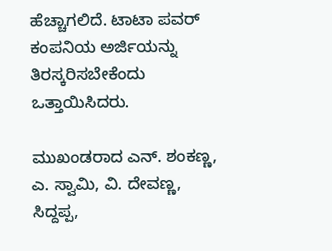ಹೆಚ್ಚಾಗಲಿದೆ. ಟಾಟಾ ಪವರ್ ಕಂಪನಿಯ ಅರ್ಜಿಯನ್ನು ತಿರಸ್ಕರಿಸಬೇಕೆಂದು ಒತ್ತಾಯಿಸಿದರು.

ಮುಖಂಡರಾದ ಎನ್. ಶಂಕಣ್ಣ, ಎ. ಸ್ವಾಮಿ, ವಿ. ದೇವಣ್ಣ, ಸಿದ್ದಪ್ಪ,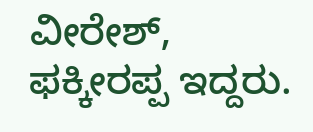ವೀರೇಶ್, ಫಕ್ಕೀರಪ್ಪ ಇದ್ದರು.